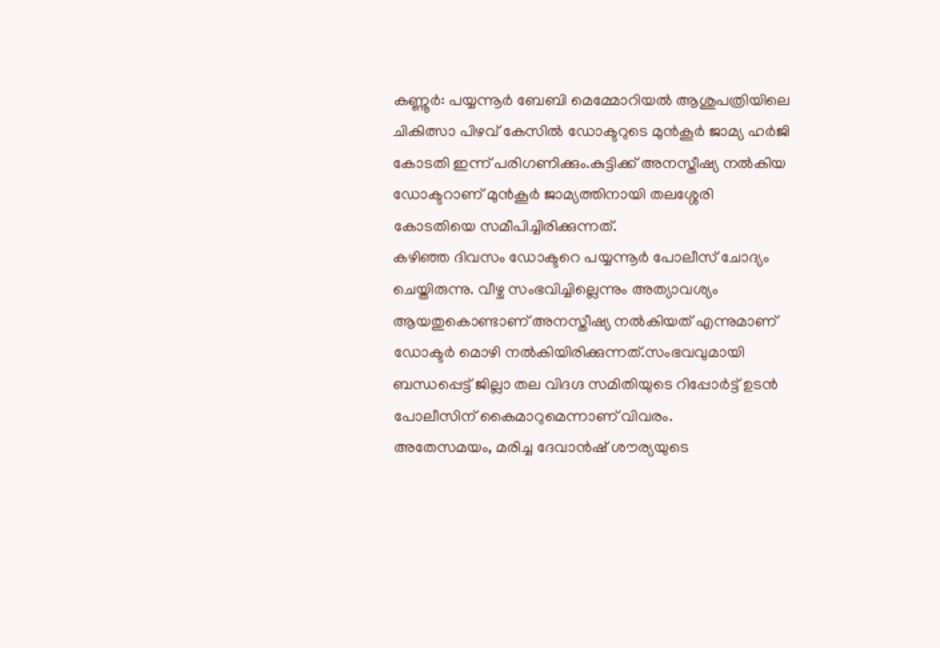കണ്ണൂർ: പയ്യന്നൂർ ബേബി മെമ്മോറിയൽ ആശുപത്രിയിലെ ചികിത്സാ പിഴവ് കേസിൽ ഡോക്ടറുടെ മുൻകൂർ ജാമ്യ ഹർജി കോടതി ഇന്ന് പരിഗണിക്കും.കുട്ടിക്ക് അനസ്തീഷ്യ നൽകിയ ഡോക്ടറാണ് മുൻകൂർ ജാമ്യത്തിനായി തലശ്ശേരി കോടതിയെ സമീപിച്ചിരിക്കുന്നത്.
കഴിഞ്ഞ ദിവസം ഡോക്ടറെ പയ്യന്നൂർ പോലീസ് ചോദ്യം ചെയ്തിരുന്നു. വീഴ്ച സംഭവിച്ചില്ലെന്നും അത്യാവശ്യം ആയതുകൊണ്ടാണ് അനസ്തീഷ്യ നൽകിയത് എന്നുമാണ് ഡോക്ടർ മൊഴി നൽകിയിരിക്കുന്നത്.സംഭവവുമായി ബന്ധപ്പെട്ട് ജില്ലാ തല വിദഗ്ദ സമിതിയുടെ റിപ്പോർട്ട് ഉടൻ പോലീസിന് കൈമാറുമെന്നാണ് വിവരം.
അതേസമയം, മരിച്ച ദേവാൻഷ് ശൗര്യയുടെ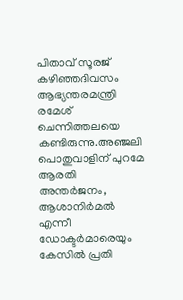പിതാവ് സൂരജ് കഴിഞ്ഞദിവസം ആഭ്യന്തരമന്ത്രി രമേശ് ചെന്നിത്തലയെ കണ്ടിരുന്നു.അഞ്ജലി പൊതുവാളിന് പുറമേ ആരതി അന്തർജനം, ആശാനിർമൽ എന്നീ ഡോക്ടർമാരെയും കേസിൽ പ്രതി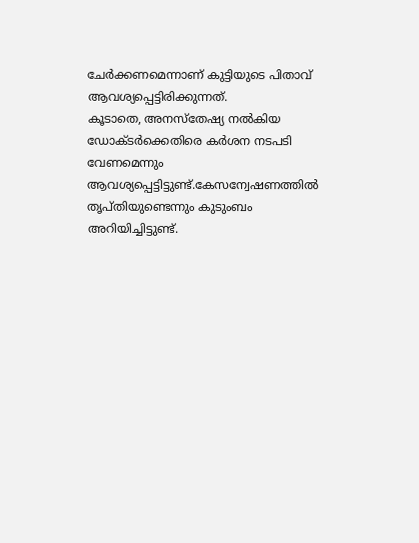ചേർക്കണമെന്നാണ് കുട്ടിയുടെ പിതാവ് ആവശ്യപ്പെട്ടിരിക്കുന്നത്.
കൂടാതെ, അനസ്തേഷ്യ നൽകിയ ഡോക്ടർക്കെതിരെ കർശന നടപടി വേണമെന്നും ആവശ്യപ്പെട്ടിട്ടുണ്ട്.കേസന്വേഷണത്തിൽ തൃപ്തിയുണ്ടെന്നും കുടുംബം അറിയിച്ചിട്ടുണ്ട്.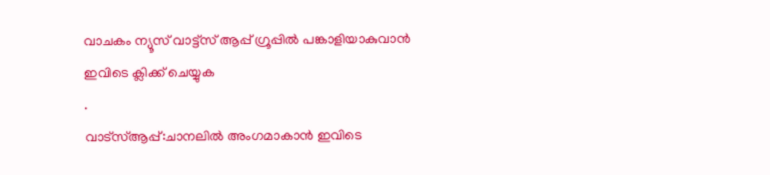വാചകം ന്യൂസ് വാട്ട്സ് ആപ്പ് ഗ്രൂപ്പിൽ പങ്കാളിയാകുവാൻ
ഇവിടെ ക്ലിക്ക് ചെയ്യുക
.
വാട്സ്ആപ്പ്:ചാനലിൽ അംഗമാകാൻ ഇവിടെ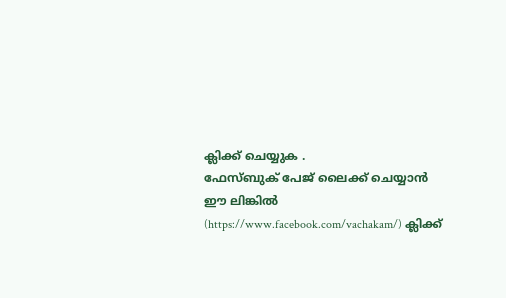ക്ലിക്ക് ചെയ്യുക .
ഫേസ്ബുക് പേജ് ലൈക്ക് ചെയ്യാൻ ഈ ലിങ്കിൽ (https://www.facebook.com/vachakam/) ക്ലിക്ക്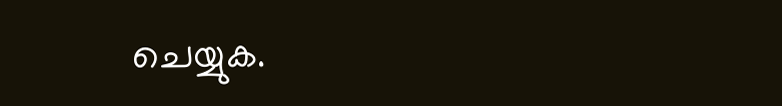ചെയ്യുക.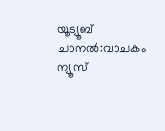യൂട്യൂബ് ചാനൽ:വാചകം ന്യൂസ്